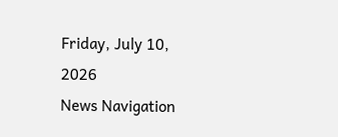Friday, July 10, 2026
News Navigation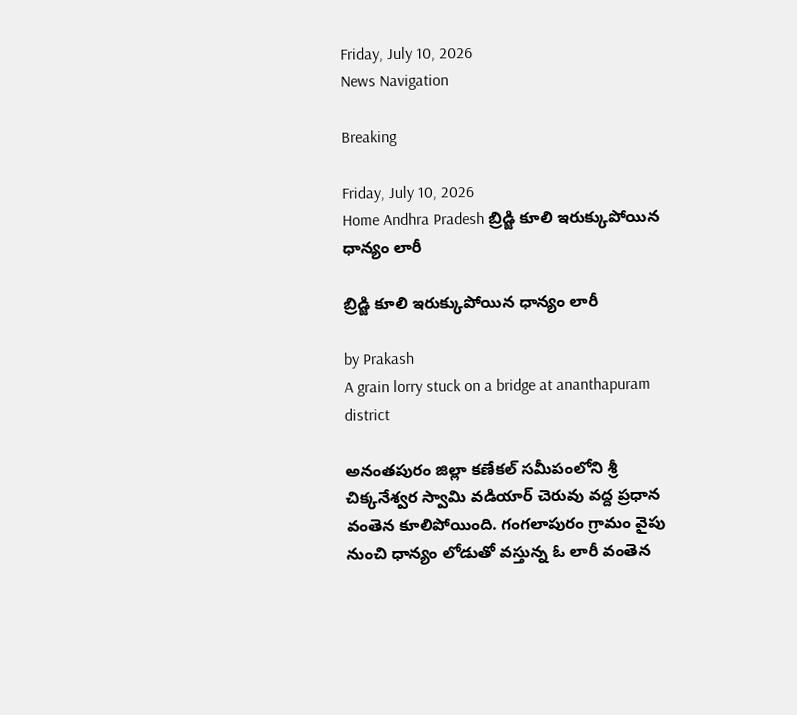Friday, July 10, 2026
News Navigation

Breaking

Friday, July 10, 2026
Home Andhra Pradesh బ్రిడ్జి కూలి ఇరుక్కుపోయిన ధాన్యం లారీ

బ్రిడ్జి కూలి ఇరుక్కుపోయిన ధాన్యం లారీ

by Prakash
A grain lorry stuck on a bridge at ananthapuram district

అనంతపురం జిల్లా కణేకల్‌ సమీపంలోని శ్రీ చిక్కనేశ్వర స్వామి వడియార్ చెరువు వద్ద ప్రధాన వంతెన కూలిపోయింది. గంగలాపురం గ్రామం వైపు నుంచి ధాన్యం లోడుతో వస్తున్న ఓ లారీ వంతెన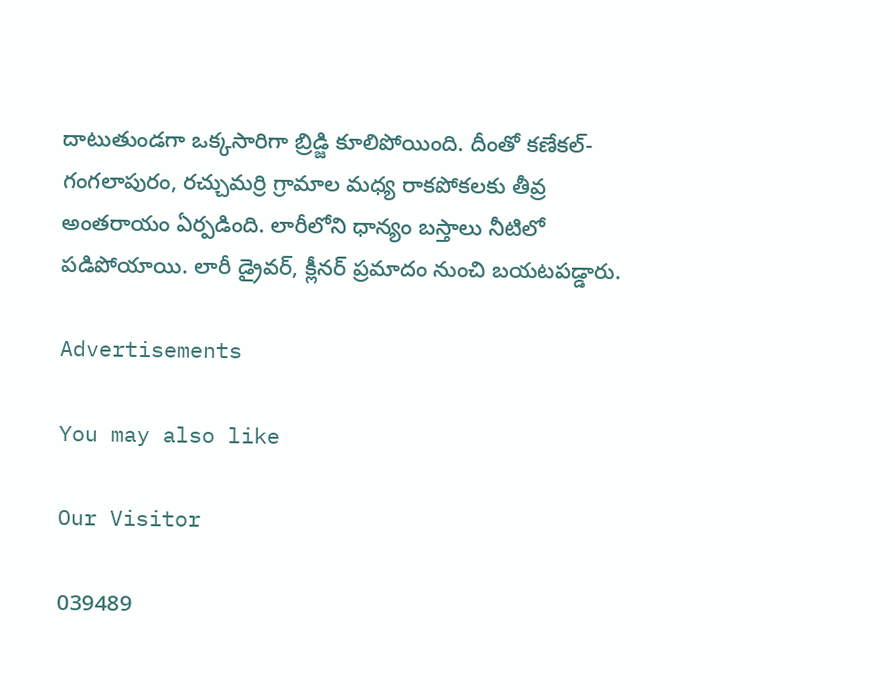దాటుతుండగా ఒక్కసారిగా బ్రిడ్జి కూలిపోయింది. దీంతో కణేకల్‌- గంగలాపురం, రచ్చుమర్రి గ్రామాల మధ్య రాకపోకలకు తీవ్ర అంతరాయం ఏర్పడింది. లారీలోని ధాన్యం బస్తాలు నీటిలో పడిపోయాయి. లారీ డ్రైవర్‌, క్లీనర్‌ ప్రమాదం నుంచి బయటపడ్డారు.

Advertisements

You may also like

Our Visitor

039489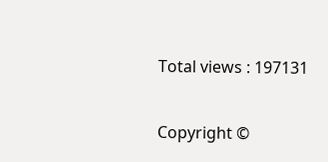Total views : 197131

Copyright ©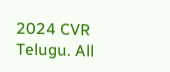2024 CVR Telugu. All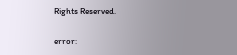Rights Reserved.

error: